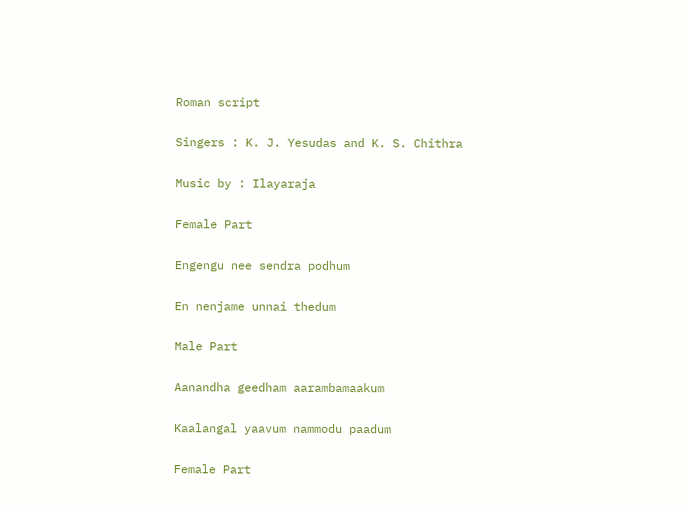Roman script

Singers : K. J. Yesudas and K. S. Chithra

Music by : Ilayaraja

Female Part

Engengu nee sendra podhum

En nenjame unnai thedum

Male Part

Aanandha geedham aarambamaakum

Kaalangal yaavum nammodu paadum

Female Part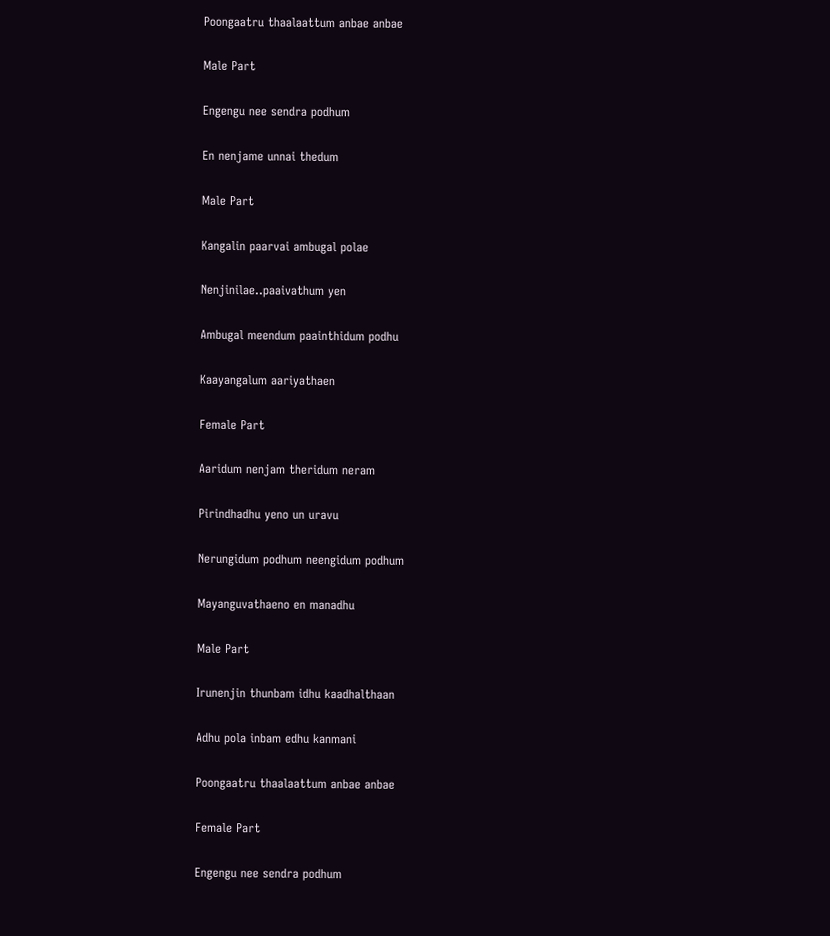Poongaatru thaalaattum anbae anbae

Male Part

Engengu nee sendra podhum

En nenjame unnai thedum

Male Part

Kangalin paarvai ambugal polae

Nenjinilae..paaivathum yen

Ambugal meendum paainthidum podhu

Kaayangalum aariyathaen

Female Part

Aaridum nenjam theridum neram

Pirindhadhu yeno un uravu

Nerungidum podhum neengidum podhum

Mayanguvathaeno en manadhu

Male Part

Irunenjin thunbam idhu kaadhalthaan

Adhu pola inbam edhu kanmani

Poongaatru thaalaattum anbae anbae

Female Part

Engengu nee sendra podhum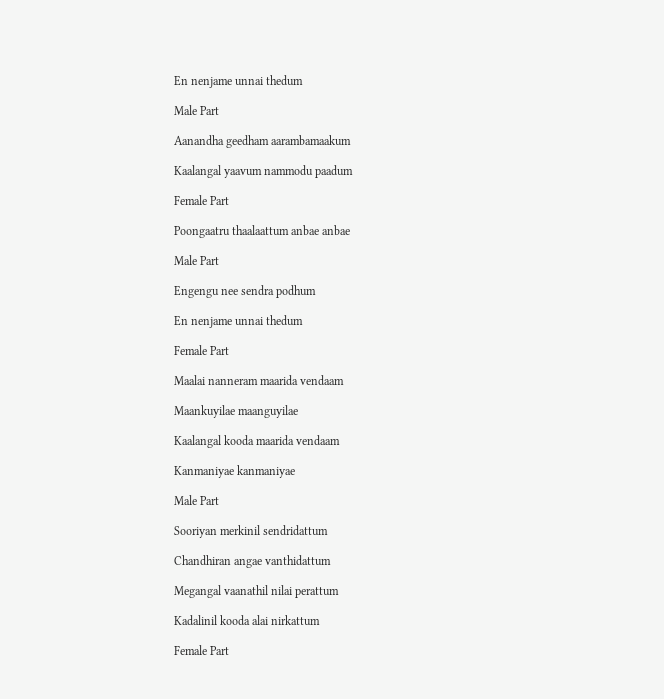En nenjame unnai thedum

Male Part

Aanandha geedham aarambamaakum

Kaalangal yaavum nammodu paadum

Female Part

Poongaatru thaalaattum anbae anbae

Male Part

Engengu nee sendra podhum

En nenjame unnai thedum

Female Part

Maalai nanneram maarida vendaam

Maankuyilae maanguyilae

Kaalangal kooda maarida vendaam

Kanmaniyae kanmaniyae

Male Part

Sooriyan merkinil sendridattum

Chandhiran angae vanthidattum

Megangal vaanathil nilai perattum

Kadalinil kooda alai nirkattum

Female Part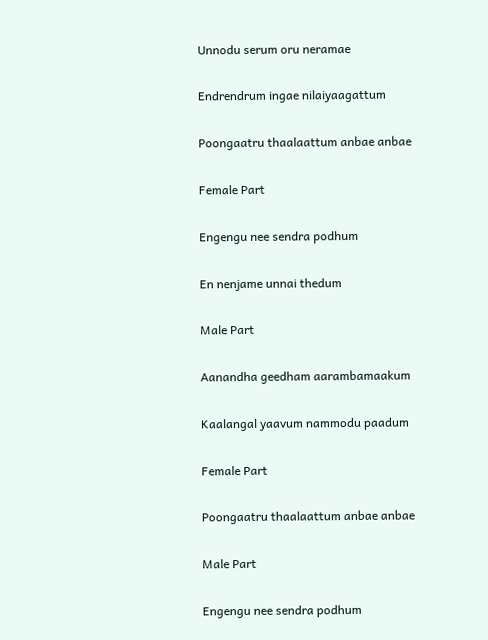Unnodu serum oru neramae

Endrendrum ingae nilaiyaagattum

Poongaatru thaalaattum anbae anbae

Female Part

Engengu nee sendra podhum

En nenjame unnai thedum

Male Part

Aanandha geedham aarambamaakum

Kaalangal yaavum nammodu paadum

Female Part

Poongaatru thaalaattum anbae anbae

Male Part

Engengu nee sendra podhum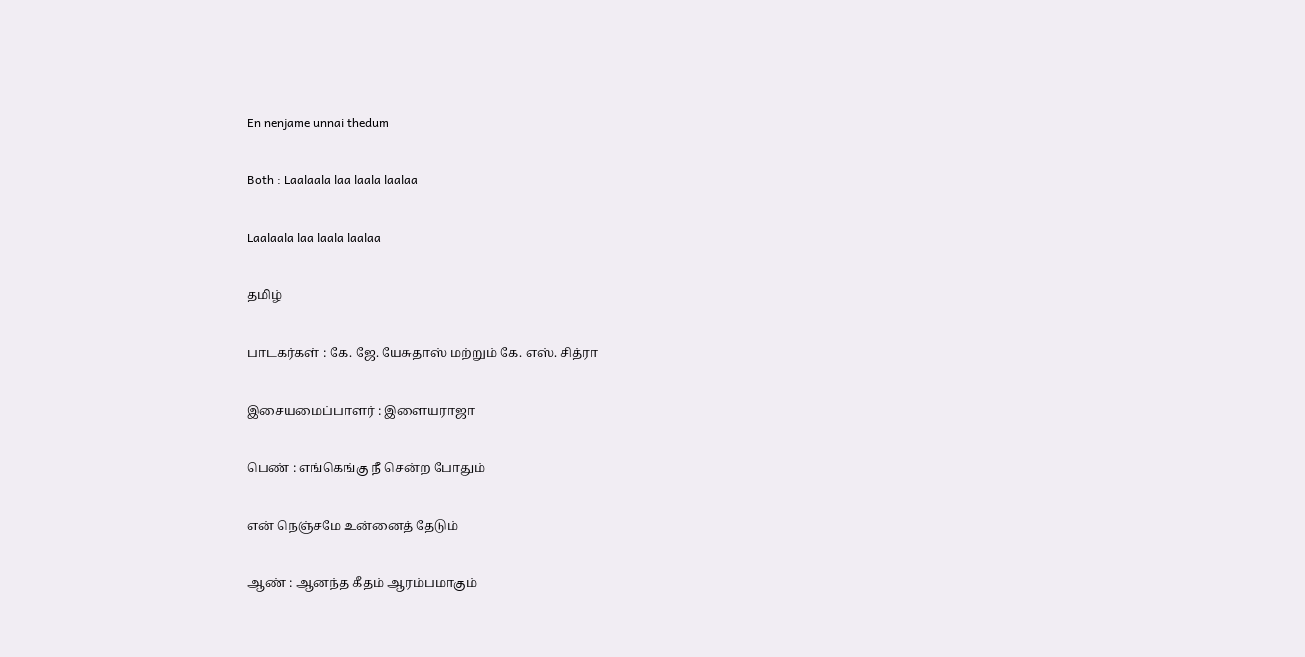En nenjame unnai thedum

Both : Laalaala laa laala laalaa

Laalaala laa laala laalaa

தமிழ்

பாடகர்கள் : கே. ஜே. யேசுதாஸ் மற்றும் கே. எஸ். சித்ரா

இசையமைப்பாளர் : இளையராஜா

பெண் : எங்கெங்கு நீ சென்ற போதும்

என் நெஞ்சமே உன்னைத் தேடும்

ஆண் : ஆனந்த கீதம் ஆரம்பமாகும்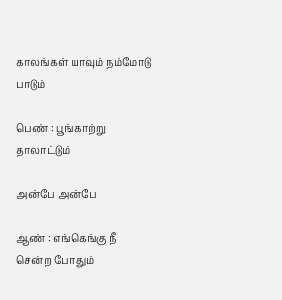காலங்கள் யாவும் நம்மோடு பாடும்

பெண் : பூங்காற்று தாலாட்டும்

அன்பே அன்பே

ஆண் : எங்கெங்கு நீ சென்ற போதும்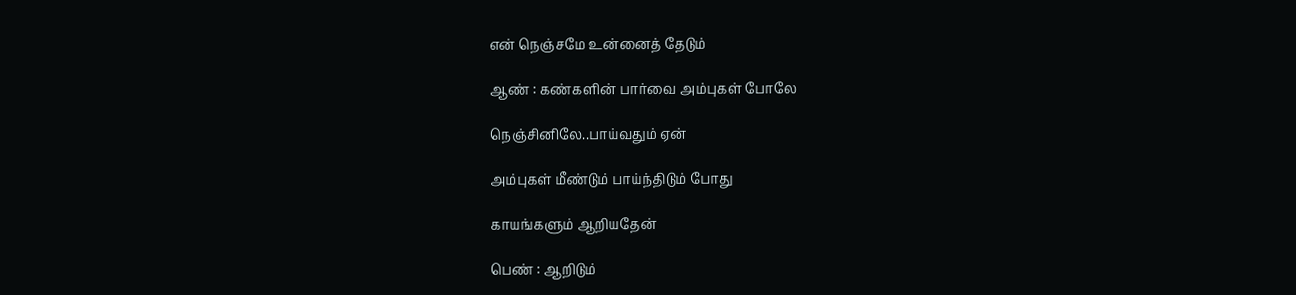என் நெஞ்சமே உன்னைத் தேடும்

ஆண் : கண்களின் பார்வை அம்புகள் போலே

நெஞ்சினிலே..பாய்வதும் ஏன்

அம்புகள் மீண்டும் பாய்ந்திடும் போது

காயங்களும் ஆறியதேன்

பெண் : ஆறிடும்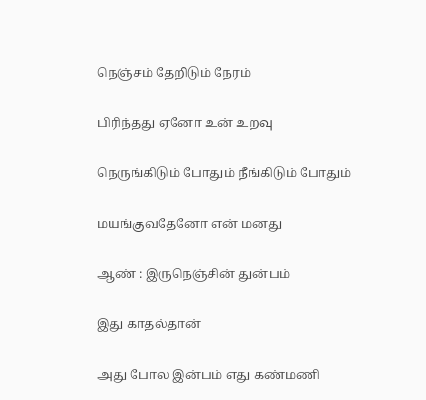நெஞ்சம் தேறிடும் நேரம்

பிரிந்தது ஏனோ உன் உறவு

நெருங்கிடும் போதும் நீங்கிடும் போதும்

மயங்குவதேனோ என் மனது

ஆண் : இருநெஞ்சின் துன்பம்

இது காதல்தான்

அது போல இன்பம் எது கண்மணி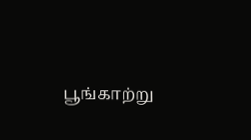பூங்காற்று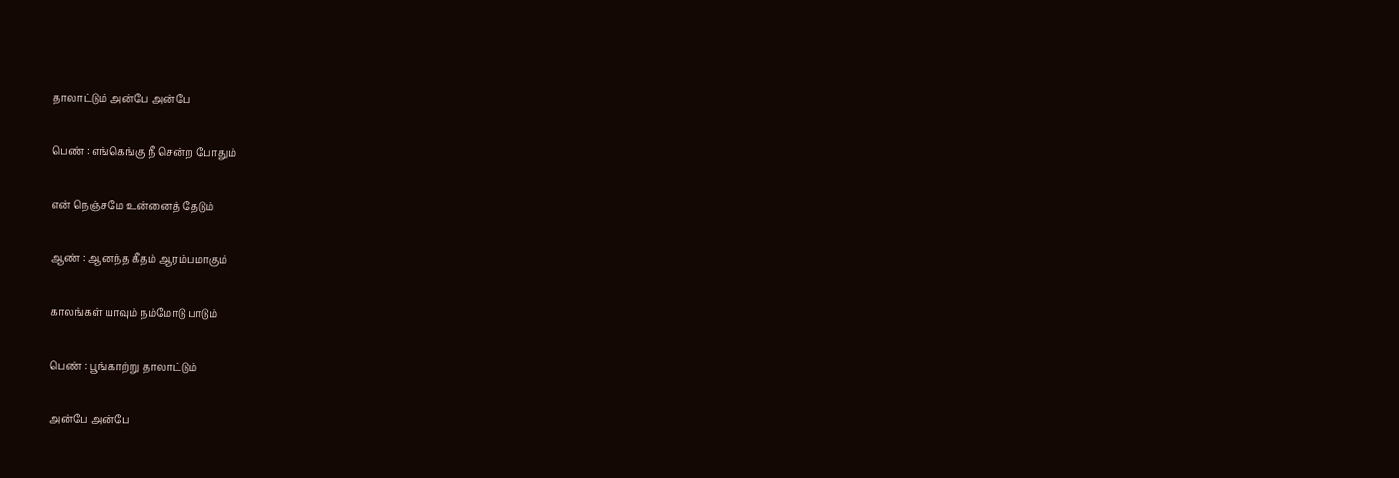தாலாட்டும் அன்பே அன்பே

பெண் : எங்கெங்கு நீ சென்ற போதும்

என் நெஞ்சமே உன்னைத் தேடும்

ஆண் : ஆனந்த கீதம் ஆரம்பமாகும்

காலங்கள் யாவும் நம்மோடு பாடும்

பெண் : பூங்காற்று தாலாட்டும்

அன்பே அன்பே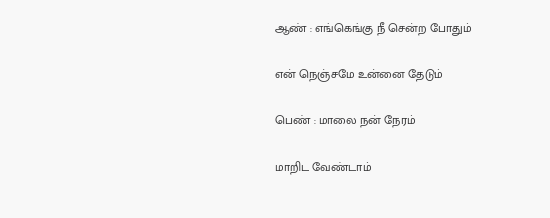ஆண் : எங்கெங்கு நீ சென்ற போதும்

என் நெஞ்சமே உன்னை தேடும்

பெண் : மாலை நன் நேரம்

மாறிட வேண்டாம்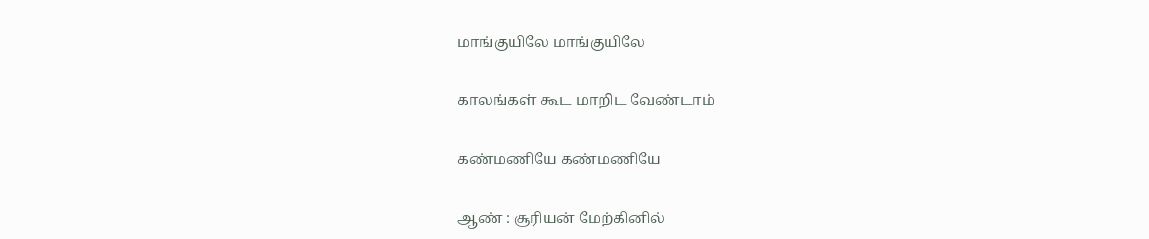மாங்குயிலே மாங்குயிலே

காலங்கள் கூட மாறிட வேண்டாம்

கண்மணியே கண்மணியே

ஆண் : சூரியன் மேற்கினில்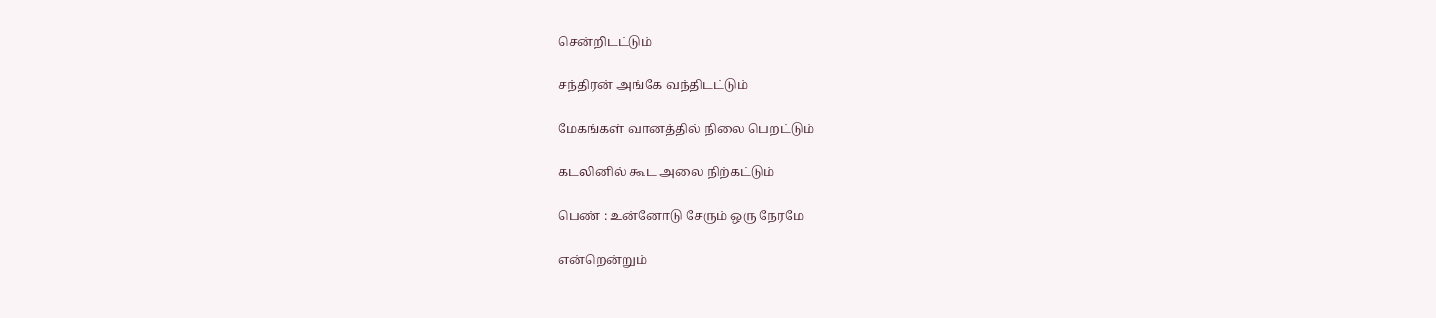சென்றிடட்டும்

சந்திரன் அங்கே வந்திடட்டும்

மேகங்கள் வானத்தில் நிலை பெறட்டும்

கடலினில் கூட அலை நிற்கட்டும்

பெண் : உன்னோடு சேரும் ஒரு நேரமே

என்றென்றும்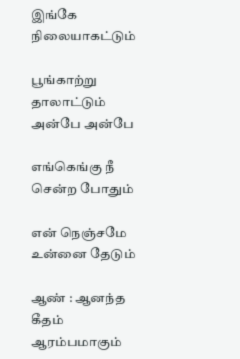இங்கே நிலையாகட்டும்

பூங்காற்று தாலாட்டும் அன்பே அன்பே

எங்கெங்கு நீ சென்ற போதும்

என் நெஞ்சமே உன்னை தேடும்

ஆண் : ஆனந்த கீதம் ஆரம்பமாகும்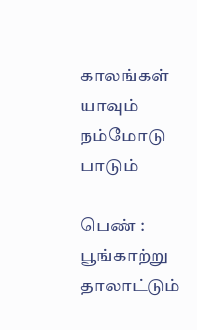காலங்கள் யாவும் நம்மோடு பாடும்

பெண் : பூங்காற்று தாலாட்டும்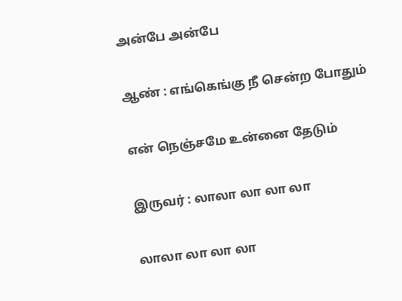அன்பே அன்பே

ஆண் : எங்கெங்கு நீ சென்ற போதும்

என் நெஞ்சமே உன்னை தேடும்

இருவர் : லாலா லா லா லா

லாலா லா லா லா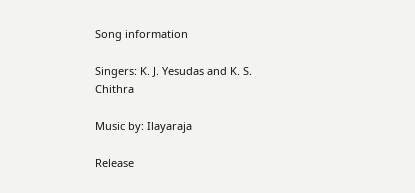Song information

Singers: K. J. Yesudas and K. S. Chithra

Music by: Ilayaraja

Release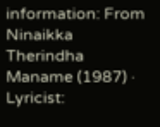information: From Ninaikka Therindha Maname (1987) · Lyricist: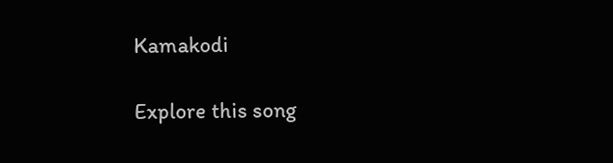Kamakodi

Explore this song